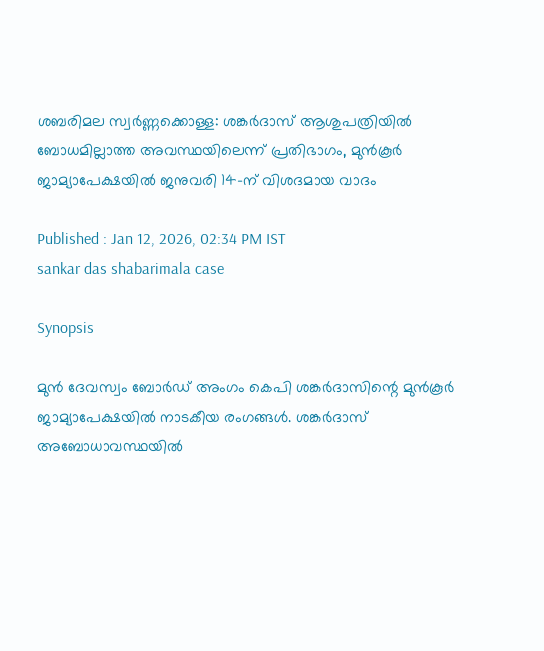ശബരിമല സ്വർണ്ണക്കൊള്ള: ശങ്കർദാസ് ആശുപത്രിയിൽ ബോധമില്ലാത്ത അവസ്ഥയിലെന്ന് പ്രതിഭാഗം, മുൻകൂര്‍ ജാമ്യാപേക്ഷയിൽ ജനുവരി 14-ന് വിശദമായ വാദം

Published : Jan 12, 2026, 02:34 PM IST
sankar das shabarimala case

Synopsis

മുൻ ദേവസ്വം ബോർഡ് അംഗം കെപി ശങ്കർദാസിന്റെ മുൻകൂർ ജാമ്യാപേക്ഷയിൽ നാടകീയ രംഗങ്ങൾ. ശങ്കർദാസ് അബോധാവസ്ഥയിൽ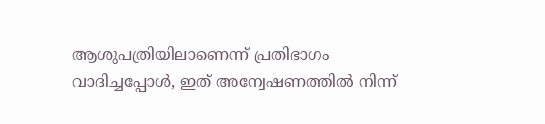ആശുപത്രിയിലാണെന്ന് പ്രതിഭാഗം വാദിച്ചപ്പോൾ, ഇത് അന്വേഷണത്തിൽ നിന്ന്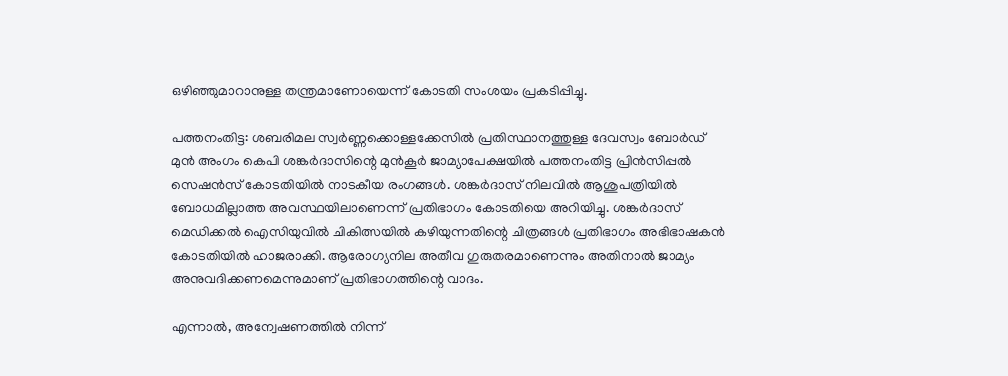ഒഴിഞ്ഞുമാറാനുള്ള തന്ത്രമാണോയെന്ന് കോടതി സംശയം പ്രകടിപ്പിച്ചു.

പത്തനംതിട്ട: ശബരിമല സ്വർണ്ണക്കൊള്ളക്കേസിൽ പ്രതിസ്ഥാനത്തുള്ള ദേവസ്വം ബോർഡ് മുൻ അംഗം കെപി ശങ്കർദാസിന്റെ മുൻകൂർ ജാമ്യാപേക്ഷയിൽ പത്തനംതിട്ട പ്രിൻസിപ്പൽ സെഷൻസ് കോടതിയിൽ നാടകീയ രംഗങ്ങൾ. ശങ്കർദാസ് നിലവിൽ ആശുപത്രിയിൽ ബോധമില്ലാത്ത അവസ്ഥയിലാണെന്ന് പ്രതിഭാഗം കോടതിയെ അറിയിച്ചു. ശങ്കർദാസ് മെഡിക്കൽ ഐസിയുവിൽ ചികിത്സയിൽ കഴിയുന്നതിന്റെ ചിത്രങ്ങൾ പ്രതിഭാഗം അഭിഭാഷകൻ കോടതിയിൽ ഹാജരാക്കി. ആരോഗ്യനില അതീവ ഗുരുതരമാണെന്നും അതിനാൽ ജാമ്യം അനുവദിക്കണമെന്നുമാണ് പ്രതിഭാഗത്തിന്റെ വാദം.

എന്നാൽ, അന്വേഷണത്തിൽ നിന്ന്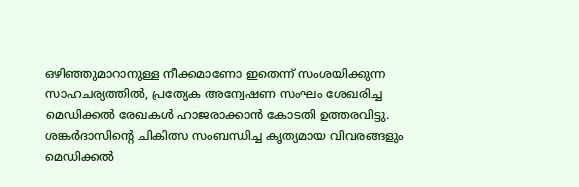ഒഴിഞ്ഞുമാറാനുള്ള നീക്കമാണോ ഇതെന്ന് സംശയിക്കുന്ന സാഹചര്യത്തിൽ, പ്രത്യേക അന്വേഷണ സംഘം ശേഖരിച്ച മെഡിക്കൽ രേഖകൾ ഹാജരാക്കാൻ കോടതി ഉത്തരവിട്ടു. ശങ്കർദാസിന്റെ ചികിത്സ സംബന്ധിച്ച കൃത്യമായ വിവരങ്ങളും മെഡിക്കൽ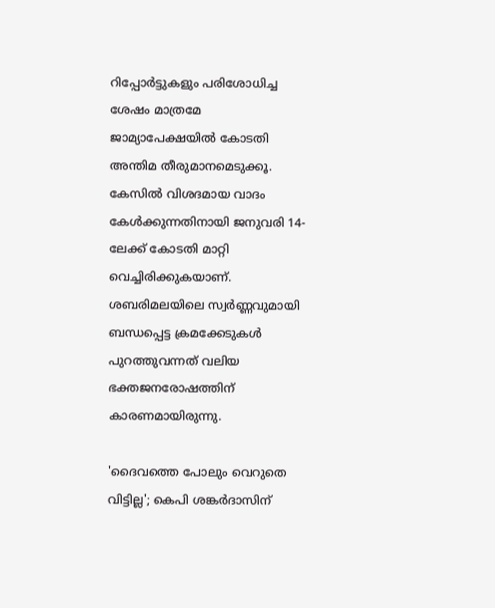റിപ്പോർട്ടുകളും പരിശോധിച്ച ശേഷം മാത്രമേ ജാമ്യാപേക്ഷയിൽ കോടതി അന്തിമ തീരുമാനമെടുക്കൂ. കേസിൽ വിശദമായ വാദം കേൾക്കുന്നതിനായി ജനുവരി 14-ലേക്ക് കോടതി മാറ്റി വെച്ചിരിക്കുകയാണ്. ശബരിമലയിലെ സ്വർണ്ണവുമായി ബന്ധപ്പെട്ട ക്രമക്കേടുകൾ പുറത്തുവന്നത് വലിയ ഭക്തജനരോഷത്തിന് കാരണമായിരുന്നു.

'ദൈവത്തെ പോലും വെറുതെ വിട്ടില്ല'; കെപി ശങ്കർദാസിന്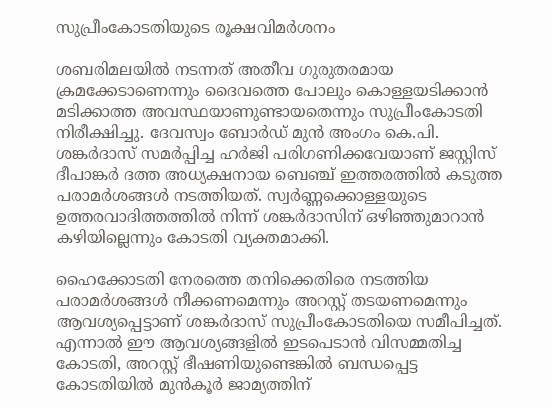സുപ്രീംകോടതിയുടെ രൂക്ഷവിമർശനം

ശബരിമലയിൽ നടന്നത് അതീവ ഗുരുതരമായ ക്രമക്കേടാണെന്നും ദൈവത്തെ പോലും കൊള്ളയടിക്കാൻ മടിക്കാത്ത അവസ്ഥയാണുണ്ടായതെന്നും സുപ്രീംകോടതി നിരീക്ഷിച്ചു. ദേവസ്വം ബോർഡ് മുൻ അംഗം കെ.പി. ശങ്കർദാസ് സമർപ്പിച്ച ഹർജി പരിഗണിക്കവേയാണ് ജസ്റ്റിസ് ദീപാങ്കർ ദത്ത അധ്യക്ഷനായ ബെഞ്ച് ഇത്തരത്തിൽ കടുത്ത പരാമർശങ്ങൾ നടത്തിയത്. സ്വർണ്ണക്കൊള്ളയുടെ ഉത്തരവാദിത്തത്തിൽ നിന്ന് ശങ്കർദാസിന് ഒഴിഞ്ഞുമാറാൻ കഴിയില്ലെന്നും കോടതി വ്യക്തമാക്കി.

ഹൈക്കോടതി നേരത്തെ തനിക്കെതിരെ നടത്തിയ പരാമർശങ്ങൾ നീക്കണമെന്നും അറസ്റ്റ് തടയണമെന്നും ആവശ്യപ്പെട്ടാണ് ശങ്കർദാസ് സുപ്രീംകോടതിയെ സമീപിച്ചത്. എന്നാൽ ഈ ആവശ്യങ്ങളിൽ ഇടപെടാൻ വിസമ്മതിച്ച കോടതി, അറസ്റ്റ് ഭീഷണിയുണ്ടെങ്കിൽ ബന്ധപ്പെട്ട കോടതിയിൽ മുൻകൂർ ജാമ്യത്തിന്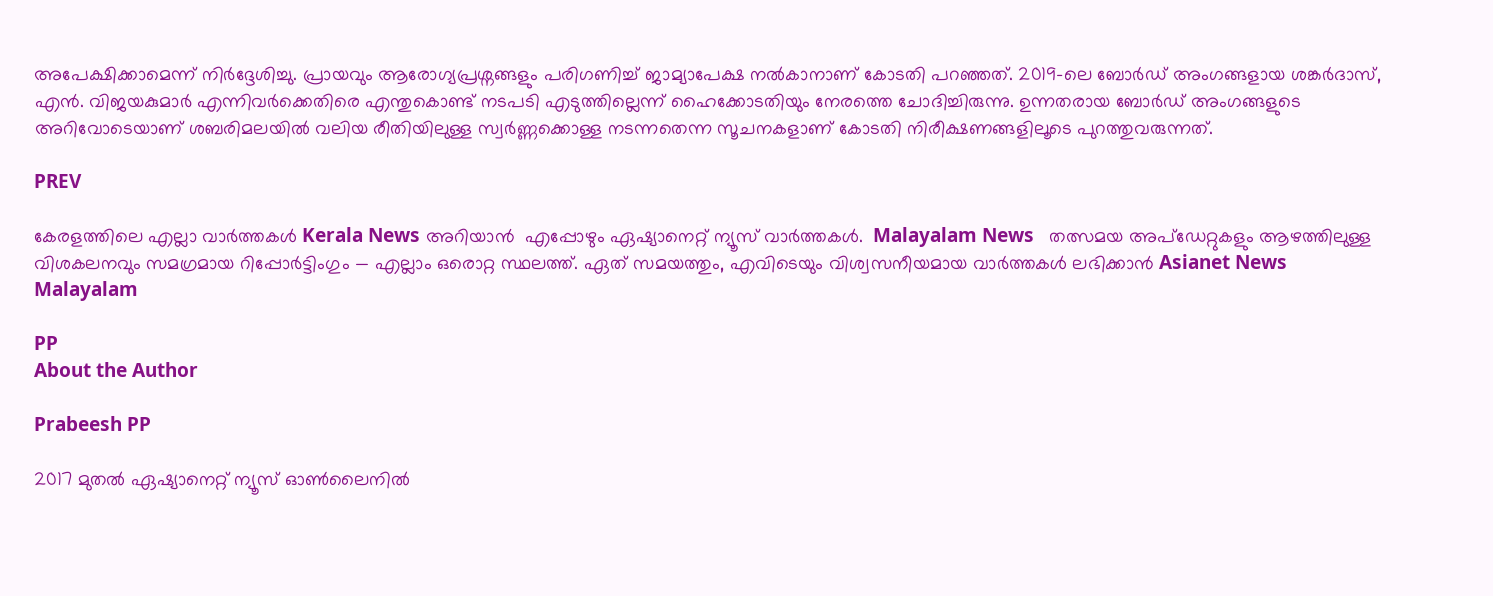അപേക്ഷിക്കാമെന്ന് നിർദ്ദേശിച്ചു. പ്രായവും ആരോഗ്യപ്രശ്നങ്ങളും പരിഗണിച്ച് ജാമ്യാപേക്ഷ നൽകാനാണ് കോടതി പറഞ്ഞത്. 2019-ലെ ബോർഡ് അംഗങ്ങളായ ശങ്കർദാസ്, എൻ. വിജയകുമാർ എന്നിവർക്കെതിരെ എന്തുകൊണ്ട് നടപടി എടുത്തില്ലെന്ന് ഹൈക്കോടതിയും നേരത്തെ ചോദിച്ചിരുന്നു. ഉന്നതരായ ബോർഡ് അംഗങ്ങളുടെ അറിവോടെയാണ് ശബരിമലയിൽ വലിയ രീതിയിലുള്ള സ്വർണ്ണക്കൊള്ള നടന്നതെന്ന സൂചനകളാണ് കോടതി നിരീക്ഷണങ്ങളിലൂടെ പുറത്തുവരുന്നത്.

PREV

കേരളത്തിലെ എല്ലാ വാർത്തകൾ Kerala News അറിയാൻ  എപ്പോഴും ഏഷ്യാനെറ്റ് ന്യൂസ് വാർത്തകൾ.  Malayalam News   തത്സമയ അപ്‌ഡേറ്റുകളും ആഴത്തിലുള്ള വിശകലനവും സമഗ്രമായ റിപ്പോർട്ടിംഗും — എല്ലാം ഒരൊറ്റ സ്ഥലത്ത്. ഏത് സമയത്തും, എവിടെയും വിശ്വസനീയമായ വാർത്തകൾ ലഭിക്കാൻ Asianet News Malayalam

PP
About the Author

Prabeesh PP

2017 മുതല്‍ ഏഷ്യാനെറ്റ് ന്യൂസ് ഓണ്‍ലൈനില്‍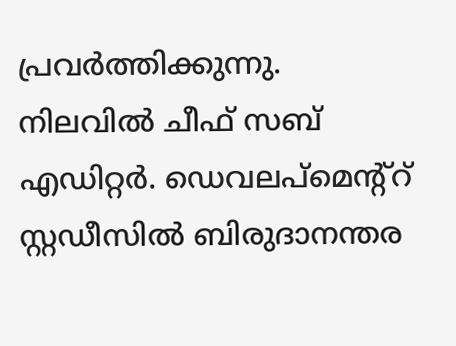പ്രവര്‍ത്തിക്കുന്നു. നിലവില്‍ ചീഫ് സബ് എഡിറ്റര്‍. ഡെവലപ്മെന്റ്റ് സ്റ്റഡീസിൽ ബിരുദാനന്തര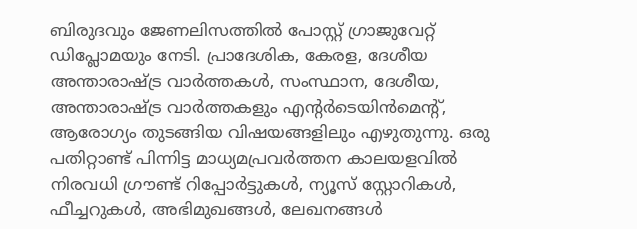ബിരുദവും ജേണലിസത്തില്‍ പോസ്റ്റ് ഗ്രാജുവേറ്റ് ഡിപ്ലോമയും നേടി. പ്രാദേശിക, കേരള, ദേശീയ അന്താരാഷ്ട്ര വാർത്തകൾ, സംസ്ഥാന, ദേശീയ, അന്താരാഷ്ട്ര വാര്‍ത്തകളും എന്റര്‍ടെയിന്‍മെന്റ്, ആരോഗ്യം തുടങ്ങിയ വിഷയങ്ങളിലും എഴുതുന്നു. ഒരു പതിറ്റാണ്ട് പിന്നിട്ട മാധ്യമപ്രവര്‍ത്തന കാലയളവില്‍ നിരവധി ഗ്രൗണ്ട് റിപ്പോര്‍ട്ടുകള്‍, ന്യൂസ് സ്റ്റോറികള്‍, ഫീച്ചറുകള്‍, അഭിമുഖങ്ങള്‍, ലേഖനങ്ങള്‍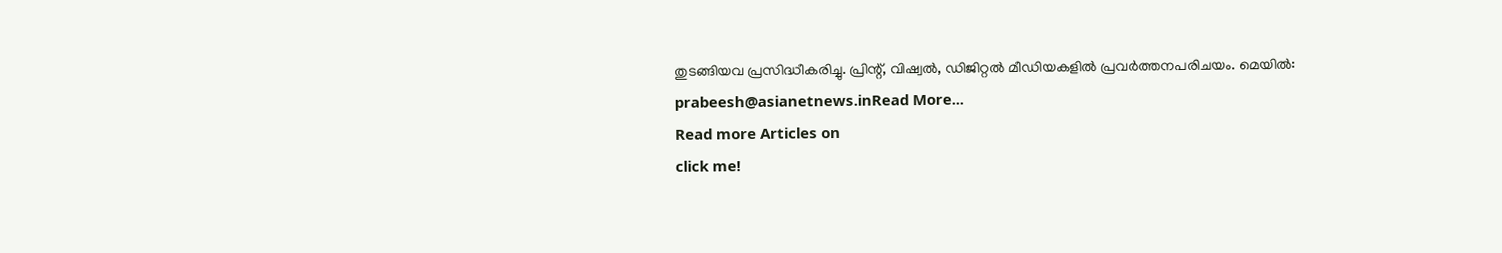തുടങ്ങിയവ പ്രസിദ്ധീകരിച്ചു. പ്രിന്റ്, വിഷ്വല്‍, ഡിജിറ്റല്‍ മീഡിയകളില്‍ പ്രവര്‍ത്തനപരിചയം. മെയില്‍: prabeesh@asianetnews.inRead More...
Read more Articles on
click me!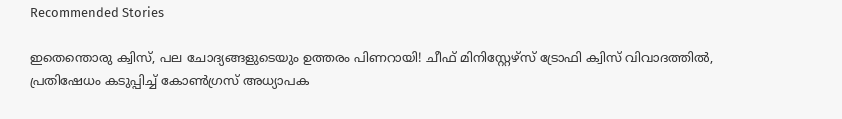Recommended Stories

ഇതെന്തൊരു ക്വിസ്, പല ചോദ്യങ്ങളുടെയും ഉത്തരം പിണറായി! ചീഫ് മിനിസ്റ്റേഴ്സ് ട്രോഫി ക്വിസ് വിവാദത്തിൽ, പ്രതിഷേധം കടുപ്പിച്ച് കോൺഗ്രസ് അധ്യാപക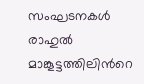സംഘടനകൾ
രാഹുൽ മാങ്കൂട്ടത്തിലിന്‍റെ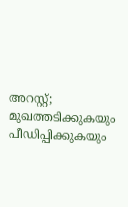അറസ്റ്റ്; മുഖത്തടിക്കുകയും പീഡിപ്പിക്കുകയും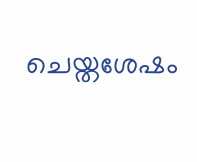ചെയ്തശേഷം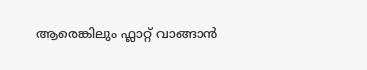ആരെങ്കിലും ഫ്ലാറ്റ് വാങ്ങാൻ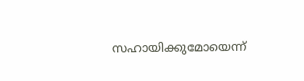സഹായിക്കുമോയെന്ന്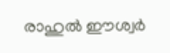രാഹുൽ ഈശ്വര്‍